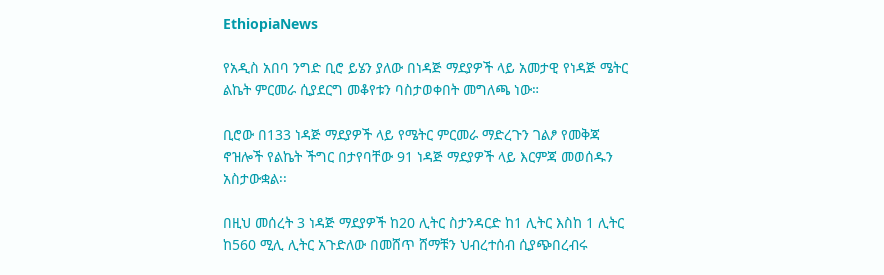EthiopiaNews

የአዲስ አበባ ንግድ ቢሮ ይሄን ያለው በነዳጅ ማደያዎች ላይ አመታዊ የነዳጅ ሜትር ልኬት ምርመራ ሲያደርግ መቆየቱን ባስታወቀበት መግለጫ ነው።

ቢሮው በ133 ነዳጅ ማደያዎች ላይ የሜትር ምርመራ ማድረጉን ገልፆ የመቅጃ ኖዝሎች የልኬት ችግር በታየባቸው 91 ነዳጅ ማደያዎች ላይ እርምጃ መወሰዱን አስታውቋል፡፡

በዚህ መሰረት 3 ነዳጅ ማደያዎች ከ20 ሊትር ስታንዳርድ ከ1 ሊትር እስከ 1 ሊትር ከ560 ሚሊ ሊትር አጉድለው በመሸጥ ሸማቹን ህብረተሰብ ሲያጭበረብሩ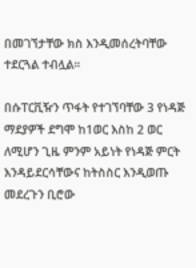በመገኘታቸው ክስ እንዲመሰረትባቸው ተደርጓል ተብሏል፡፡

በሱፐርቪዥን ጥፋት የተገኘባቸው 3 የነዳጅ ማደያዎች ደግሞ ከ1ወር እስከ 2 ወር ለሚሆን ጊዜ ምንም አይነት የነዳጅ ምርት እንዳይደርሳቸውና ከትስስር እንዲወጡ መደረጉን ቢሮው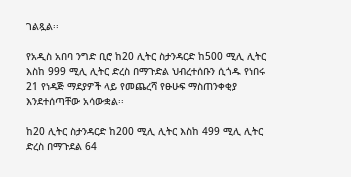ገልጿል፡፡

የአዲስ አበባ ንግድ ቢሮ ከ20 ሊትር ስታንዳርድ ከ500 ሚሊ ሊትር እስከ 999 ሚሊ ሊትር ድረስ በማጉድል ህብረተሰቡን ሲጎዱ የነበሩ 21 የነዳጅ ማደያዎች ላይ የመጨረሻ የፁሁፍ ማስጠንቀቂያ እንደተሰጣቸው አሳውቋል፡፡

ከ20 ሊትር ስታንዳርድ ከ200 ሚሊ ሊትር እስከ 499 ሚሊ ሊትር ድረስ በማጉደል 64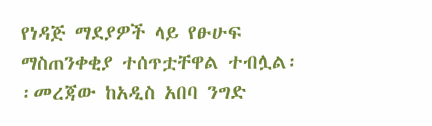የነዳጅ ማደያዎች ላይ የፁሁፍ ማስጠንቀቂያ ተሰጥቷቸዋል ተብሏል፡፡መረጃው ከአዲስ አበባ ንግድ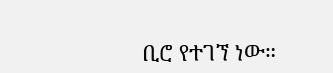ቢሮ የተገኘ ነው።